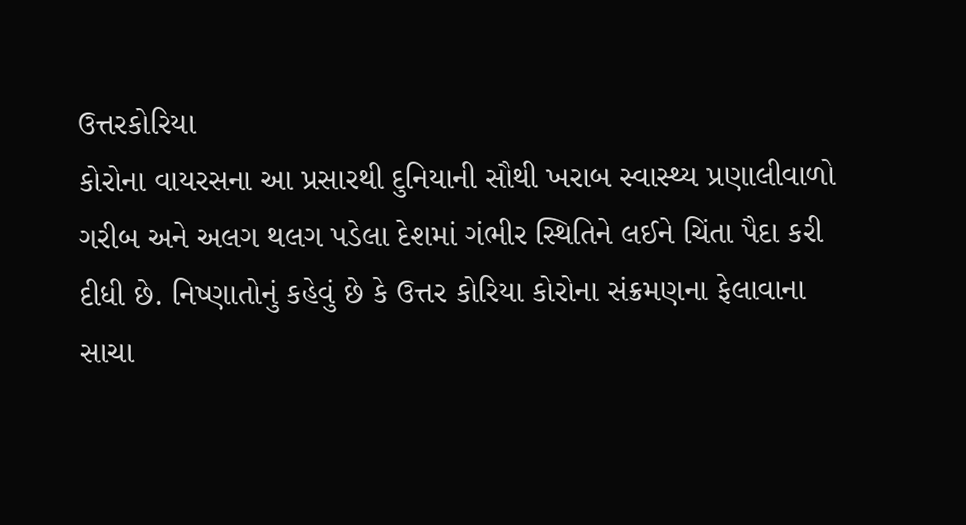ઉત્તરકોરિયા
કોરોના વાયરસના આ પ્રસારથી દુનિયાની સૌથી ખરાબ સ્વાસ્થ્ય પ્રણાલીવાળો ગરીબ અને અલગ થલગ પડેલા દેશમાં ગંભીર સ્થિતિને લઈને ચિંતા પૈદા કરી દીધી છે. નિષ્ણાતોનું કહેવું છે કે ઉત્તર કોરિયા કોરોના સંક્રમણના ફેલાવાના સાચા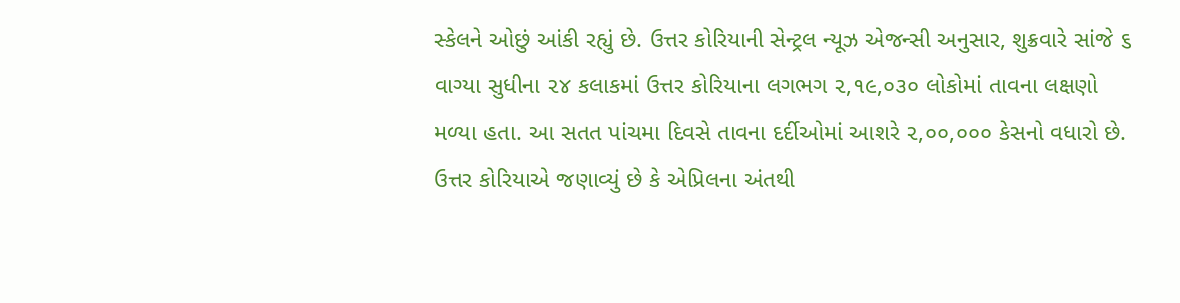સ્કેલને ઓછું આંકી રહ્યું છે. ઉત્તર કોરિયાની સેન્ટ્રલ ન્યૂઝ એજન્સી અનુસાર, શુક્રવારે સાંજે ૬ વાગ્યા સુધીના ૨૪ કલાકમાં ઉત્તર કોરિયાના લગભગ ૨,૧૯,૦૩૦ લોકોમાં તાવના લક્ષણો મળ્યા હતા. આ સતત પાંચમા દિવસે તાવના દર્દીઓમાં આશરે ૨,૦૦,૦૦૦ કેસનો વધારો છે. ઉત્તર કોરિયાએ જણાવ્યું છે કે એપ્રિલના અંતથી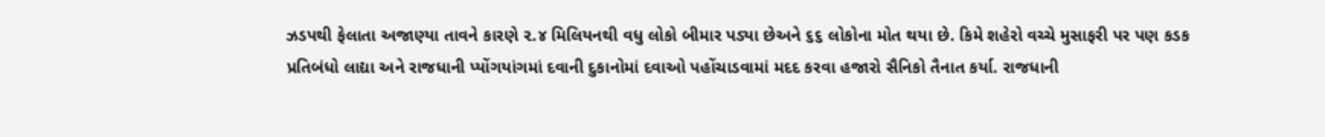ઝડપથી ફેલાતા અજાણ્યા તાવને કારણે ૨.૪ મિલિયનથી વધુ લોકો બીમાર પડ્યા છેઅને ૬૬ લોકોના મોત થયા છે. કિમે શહેરો વચ્ચે મુસાફરી પર પણ કડક પ્રતિબંધો લાદ્યા અને રાજધાની પ્યોંગયાંગમાં દવાની દુકાનોમાં દવાઓ પહોંચાડવામાં મદદ કરવા હજારો સૈનિકો તૈનાત કર્યા. રાજધાની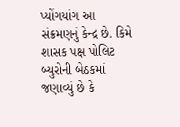પ્યોંગયાંગ આ સંક્રમણનું કેન્દ્ર છે. કિમે શાસક પક્ષ પોલિટ બ્યુરોની બેઠકમાં જણાવ્યું છે કે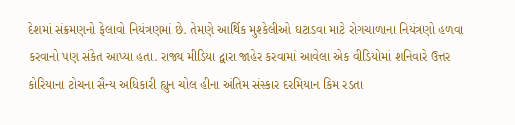દેશમાં સંક્રમણનો ફેલાવો નિયંત્રણમાં છે. તેમણે આર્થિક મુશ્કેલીઓ ઘટાડવા માટે રોગચાળાના નિયંત્રણો હળવા કરવાનો પણ સંકેત આપ્યા હતા. રાજ્ય મીડિયા દ્વારા જાહેર કરવામાં આવેલા એક વીડિયોમાં શનિવારે ઉત્તર કોરિયાના ટોચના સૈન્ય અધિકારી હ્યુન ચોલ હીના અંતિમ સંસ્કાર દરમિયાન કિમ રડતા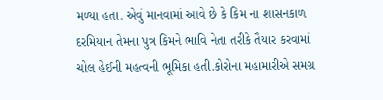મળ્યા હતા. એવું માનવામાં આવે છે કે કિમ ના શાસનકાળ દરમિયાન તેમના પુત્ર કિમને ભાવિ નેતા તરીકે તૈયાર કરવામાં ચોલ હેઈની મહત્વની ભૂમિકા હતી.કોરોના મહામારીએ સમગ્ર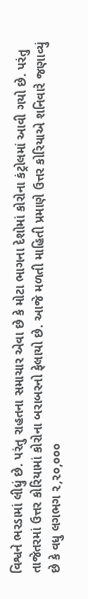વિશ્વને ભરડામાં લીધું છે. પરંતુ રાહતના સમાચાર એવા છે કે મોટા ભાગના દેશોમાં કોરોના કંટ્રોલમાં આવી ગયો છે. પરંતુ તાજેતરમાં ઉત્તર કોરિયામાં કોરોના બરાબરનો ફેલાયો છે. આજે મળતી માહિતી પ્રમાણે ઉત્તર કોરિયાએ શનિવારે જણાવ્યું છે કે વધુ લગભગ ૨,૨૦,૦૦૦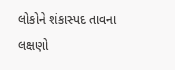લોકોને શંકાસ્પદ તાવના લક્ષણો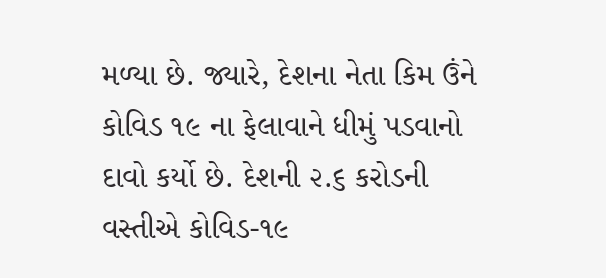મળ્યા છે. જ્યારે, દેશના નેતા કિમ ઉંને કોવિડ ૧૯ ના ફેલાવાને ધીમું પડવાનો દાવો કર્યો છે. દેશની ૨.૬ કરોડની વસ્તીએ કોવિડ-૧૯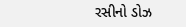રસીનો ડોઝ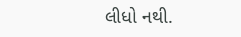લીધો નથી.